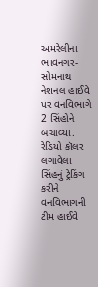અમરેલીના ભાવનગર-સોમનાથ નેશનલ હાઈવે પર વનવિભાગે 2 સિંહોને બચાવ્યા. રેડિયો કૉલર લગાવેલા સિંહનું ટ્રેકિંગ કરીને વનવિભાગની ટીમ હાઈવે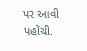પર આવી પહોંચી.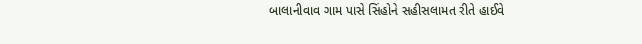બાલાનીવાવ ગામ પાસે સિંહોને સહીસલામત રીતે હાઈવે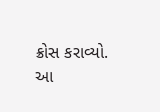ક્રોસ કરાવ્યો. આ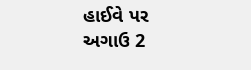હાઈવે પર અગાઉ 2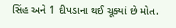સિંહ અને 1 દીપડાના થઈ ચૂક્યાં છે મોત.